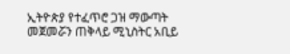ኢትዮጵያ የተፈጥሮ ጋዝ ማውጣት መጀመሯን ጠቅላይ ሚኒስትር አቢይ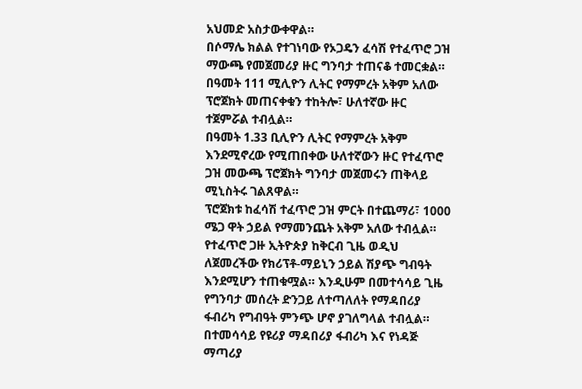አህመድ አስታውቀዋል።
በሶማሌ ክልል የተገነባው የኦጋዴን ፈሳሽ የተፈጥሮ ጋዝ ማውጫ የመጀመሪያ ዙር ግንባታ ተጠናቆ ተመርቋል። በዓመት 111 ሚሊዮን ሊትር የማምረት አቅም አለው ፕሮጀክት መጠናቀቁን ተከትሎ፣ ሁለተኛው ዙር ተጀምሯል ተብሏል።
በዓመት 1.33 ቢሊዮን ሊትር የማምረት አቅም እንደሚኖረው የሚጠበቀው ሁለተኛውን ዙር የተፈጥሮ ጋዝ መውጫ ፕሮጀክት ግንባታ መጀመሩን ጠቅላይ ሚኒስትሩ ገልጸዋል።
ፕሮጀክቱ ከፈሳሽ ተፈጥሮ ጋዝ ምርት በተጨማሪ፣ 1000 ሜጋ ዋት ኃይል የማመንጨት አቅም አለው ተብሏል። የተፈጥሮ ጋዙ ኢትዮጵያ ከቅርብ ጊዜ ወዲህ ለጀመረችው የክሪፕቶ-ማይኒን ኃይል ሽያጭ ግብዓት እንደሚሆን ተጠቁሟል። እንዲሁም በመተሳሳይ ጊዜ የግንባታ መሰረት ድንጋይ ለተጣለለት የማዳበሪያ ፋብሪካ የግብዓት ምንጭ ሆኖ ያገለግላል ተብሏል። በተመሳሳይ የዩሪያ ማዳበሪያ ፋብሪካ እና የነዳጅ ማጣሪያ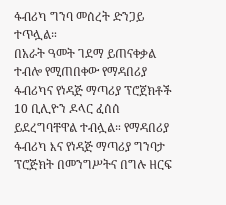ፋብሪካ ግንባ መሰረት ድንጋይ ተጥሏል።
በአራት ዓመት ገደማ ይጠናቀቃል ተብሎ የሚጠበቀው የማዳበሪያ ፋብሪካና የነዳጅ ማጣሪያ ፕሮጀክቶች 10 ቢሊዮን ዶላር ፈሰሰ ይደረግባቸዋል ተብሏል። የማዳበሪያ ፋብሪካ እና የነዳጅ ማጣሪያ ግንባታ ፕሮጅክት በመንግሥትና በግሉ ዘርፍ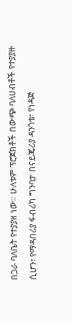በጋራ ባለቤት የተያያዘ ነው። ሁለቱም ፕሮጀክቶች በውጭ ባለሀብቶች የተያያዙ ሲሆን፣ የማዳበሪያ ፋብሪካ ግንባታ በናይጄሪያ ዳንጎቴ፣ የነዳጅ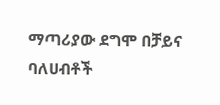ማጣሪያው ደግሞ በቻይና ባለሀብቶች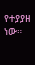የተያያዘ ነው።